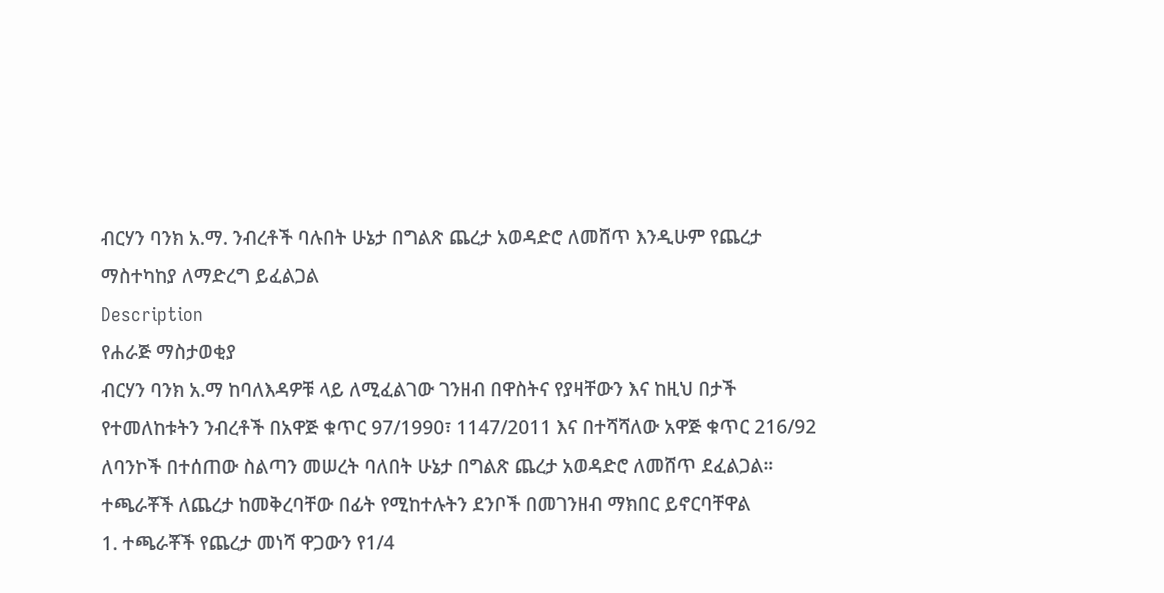ብርሃን ባንክ አ.ማ. ንብረቶች ባሉበት ሁኔታ በግልጽ ጨረታ አወዳድሮ ለመሸጥ እንዲሁም የጨረታ ማስተካከያ ለማድረግ ይፈልጋል
Description
የሐራጅ ማስታወቂያ
ብርሃን ባንክ አ.ማ ከባለእዳዎቹ ላይ ለሚፈልገው ገንዘብ በዋስትና የያዛቸውን እና ከዚህ በታች የተመለከቱትን ንብረቶች በአዋጅ ቁጥር 97/1990፣ 1147/2011 እና በተሻሻለው አዋጅ ቁጥር 216/92 ለባንኮች በተሰጠው ስልጣን መሠረት ባለበት ሁኔታ በግልጽ ጨረታ አወዳድሮ ለመሸጥ ደፈልጋል። ተጫራቾች ለጨረታ ከመቅረባቸው በፊት የሚከተሉትን ደንቦች በመገንዘብ ማክበር ይኖርባቸዋል
1. ተጫራቾች የጨረታ መነሻ ዋጋውን የ1/4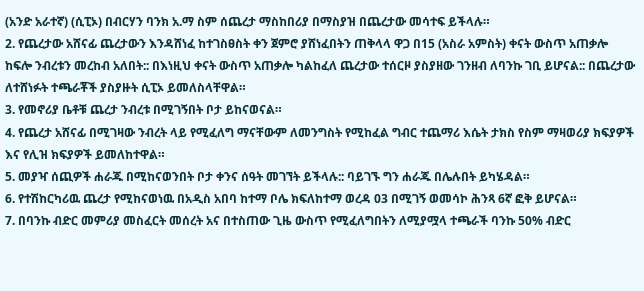(አንድ አራተኛ) (ሲፒኦ) በብርሃን ባንክ አ.ማ ስም ሰጨረታ ማስከበሪያ በማስያዝ በጨረታው መሳተፍ ይችላሉ።
2. የጨረታው አሸናፊ ጨረታውን እንዳሸነፈ ከተገስፀስት ቀን ጀምሮ ያሸነፈበትን ጠቅላላ ዋጋ በ15 (አስራ አምስት) ቀናት ውስጥ አጠቃሎ ከፍሎ ንብረቱን መረከብ አለበት:: በእነዚህ ቀናት ውስጥ አጠቃሎ ካልከፈለ ጨረታው ተሰርዞ ያስያዘው ገንዘብ ለባንኩ ገቢ ይሆናል:: በጨረታው ለተሸነፉት ተጫራቾች ያስያዙት ሲፒኦ ይመለስላቸዋል።
3. የመኖሪያ ቤቶቹ ጨረታ ንብረቱ በሚገኝበት ቦታ ይከናወናል።
4. የጨረታ አሸናፊ በሚገዛው ንብረት ላይ የሚፈለግ ማናቸውም ለመንግስት የሚከፈል ግብር ተጨማሪ እሴት ታክስ የስም ማዛወሪያ ክፍያዎች እና የሊዝ ክፍያዎች ይመለከተዋል።
5. መያዣ ሰጪዎች ሐራጁ በሚከናወንበት ቦታ ቀንና ሰዓት መገኘት ይችላሉ:: ባይገኙ ግን ሐራጁ በሌሉበት ይካሄዳል።
6. የተሽከርካሪዉ ጨረታ የሚከናወነዉ በአዲስ አበባ ከተማ ቦሌ ክፍለከተማ ወረዳ 03 በሚገኝ ወመሳኮ ሕንጻ 6ኛ ፎቅ ይሆናል።
7. በባንኩ ብድር መምሪያ መስፈርት መሰረት አና በተስጠው ጊዜ ውስጥ የሚፈለግበትን ለሚያሟላ ተጫራች ባንኩ 50% ብድር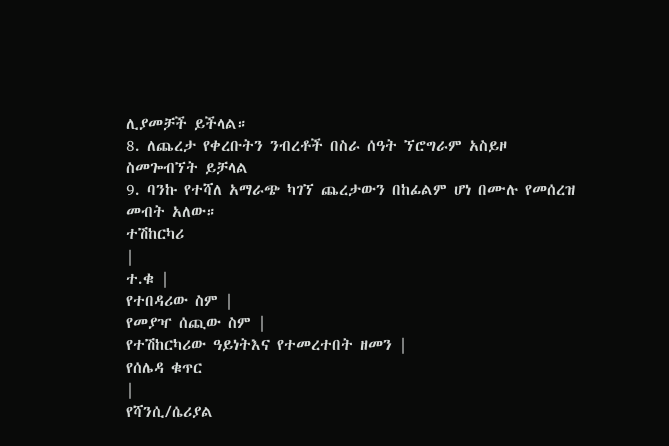ሊያመቻች ይችላል።
8. ለጨረታ የቀረቡትን ንብረቶች በስራ ሰዓት ኘሮግራም አስይዞ ስመጐብኘት ይቻላል
9. ባንኩ የተሻለ አማራጭ ካገኘ ጨረታውን በከፊልም ሆነ በሙሉ የመሰረዝ መብት አለው።
ተሽከርካሪ
|
ተ.ቁ |
የተበዳሪው ስም |
የመያዣ ሰጪው ስም |
የተሽከርካሪው ዓይነትእና የተመረተበት ዘመን |
የሰሌዳ ቁጥር
|
የሻንሲ/ሴሪያል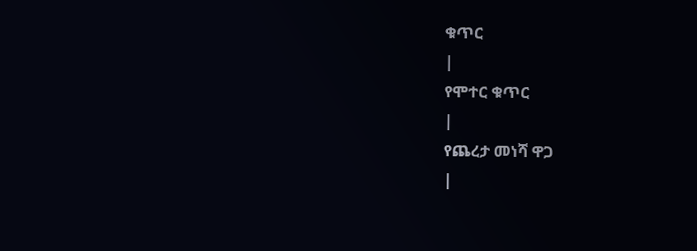ቁጥር
|
የሞተር ቁጥር
|
የጨረታ መነሻ ዋጋ
|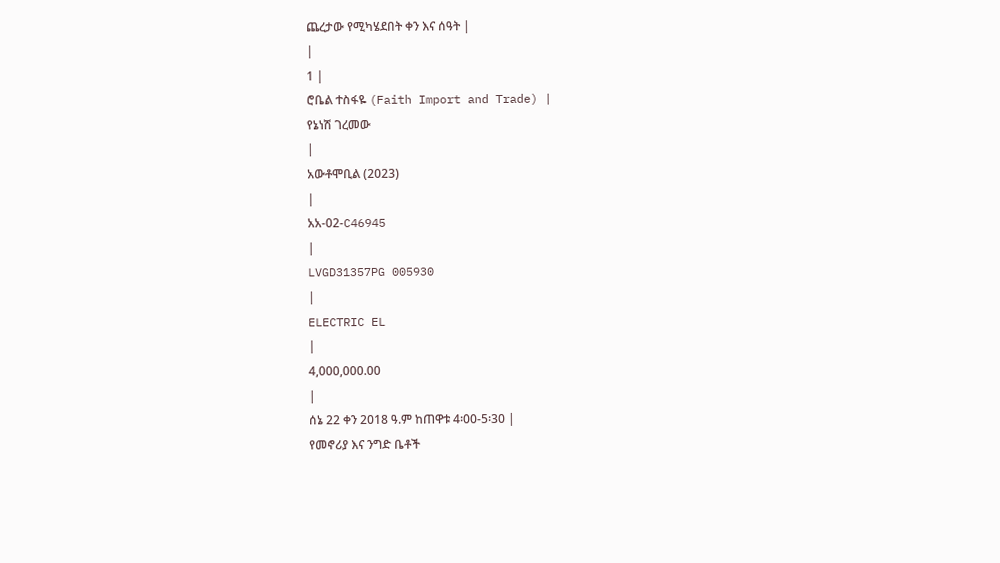ጨረታው የሚካሄደበት ቀን እና ሰዓት |
|
1 |
ሮቤል ተስፋዬ (Faith Import and Trade) |
የኔነሽ ገረመው
|
አውቶሞቢል (2023)
|
አአ-02-C46945
|
LVGD31357PG 005930
|
ELECTRIC EL
|
4,000,000.00
|
ሰኔ 22 ቀን 2018 ዓ.ም ከጠዋቱ 4፡00-5፡30 |
የመኖሪያ እና ንግድ ቤቶች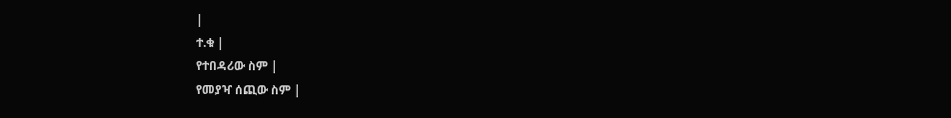|
ተ.ቁ |
የተበዳሪው ስም |
የመያዣ ሰጪው ስም |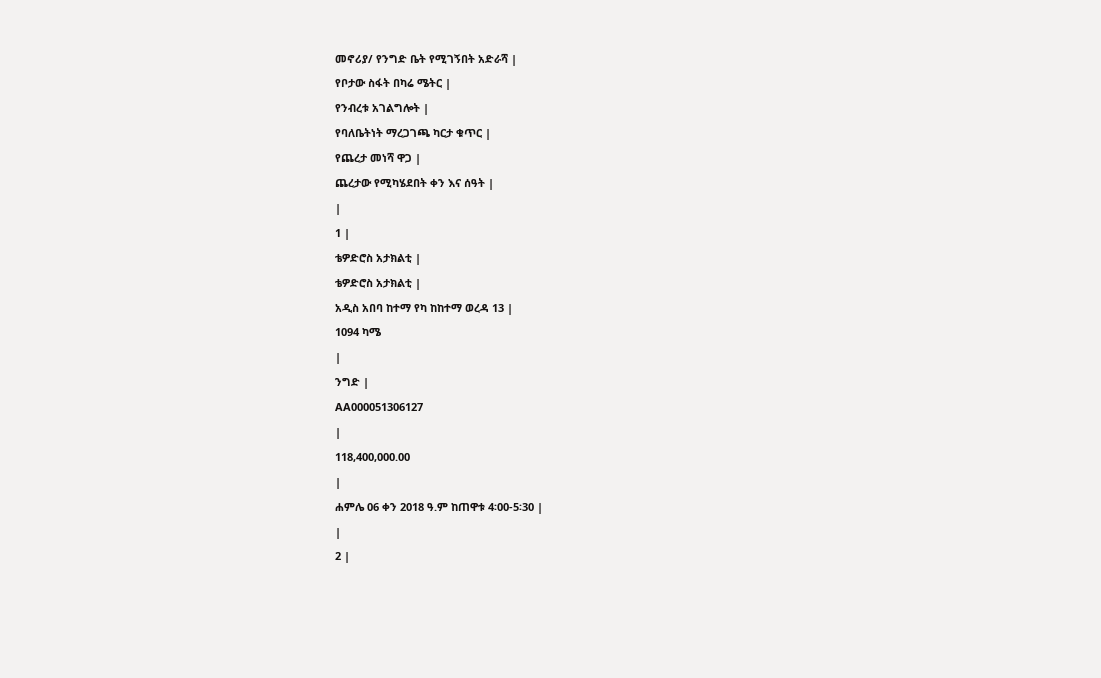መኖሪያ/ የንግድ ቤት የሚገኝበት አድራሻ |
የቦታው ስፋት በካሬ ሜትር |
የንብረቱ አገልግሎት |
የባለቤትነት ማረጋገጫ ካርታ ቁጥር |
የጨረታ መነሻ ዋጋ |
ጨረታው የሚካሄደበት ቀን እና ሰዓት |
|
1 |
ቴዎድሮስ አታክልቲ |
ቴዎድሮስ አታክልቲ |
አዲስ አበባ ከተማ የካ ከከተማ ወረዳ 13 |
1094 ካሜ
|
ንግድ |
AA000051306127
|
118,400,000.00
|
ሐምሌ 06 ቀን 2018 ዓ.ም ከጠዋቱ 4፡00-5፡30 |
|
2 |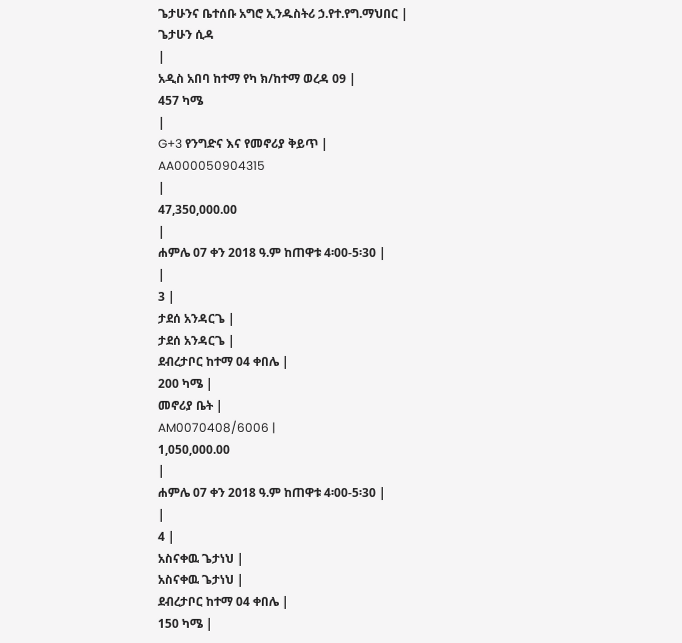ጌታሁንና ቤተሰቡ አግሮ ኢንዱስትሪ ኃ.የተ.የግ.ማህበር |
ጌታሁን ሲዳ
|
አዲስ አበባ ከተማ የካ ክ/ከተማ ወረዳ 09 |
457 ካሜ
|
G+3 የንግድና እና የመኖሪያ ቅይጥ |
AA000050904315
|
47,350,000.00
|
ሐምሌ 07 ቀን 2018 ዓ.ም ከጠዋቱ 4፡00-5፡30 |
|
3 |
ታደሰ አንዳርጌ |
ታደሰ አንዳርጌ |
ደብረታቦር ከተማ 04 ቀበሌ |
200 ካሜ |
መኖሪያ ቤት |
AM0070408/6006 |
1,050,000.00
|
ሐምሌ 07 ቀን 2018 ዓ.ም ከጠዋቱ 4፡00-5፡30 |
|
4 |
አስናቀዉ ጌታነህ |
አስናቀዉ ጌታነህ |
ደብረታቦር ከተማ 04 ቀበሌ |
150 ካሜ |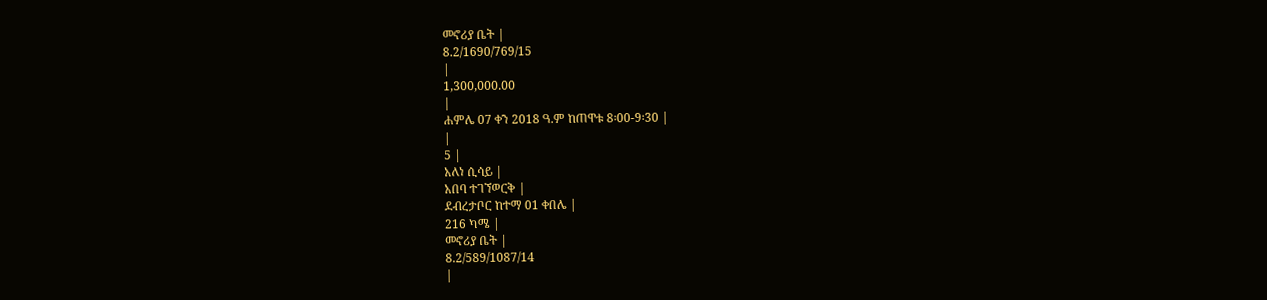መኖሪያ ቤት |
8.2/1690/769/15
|
1,300,000.00
|
ሐምሌ 07 ቀን 2018 ዓ.ም ከጠዋቱ 8፡00-9፡30 |
|
5 |
አለነ ሲሳይ |
አበባ ተገኘወርቅ |
ደብረታቦር ከተማ 01 ቀበሌ |
216 ካሜ |
መኖሪያ ቤት |
8.2/589/1087/14
|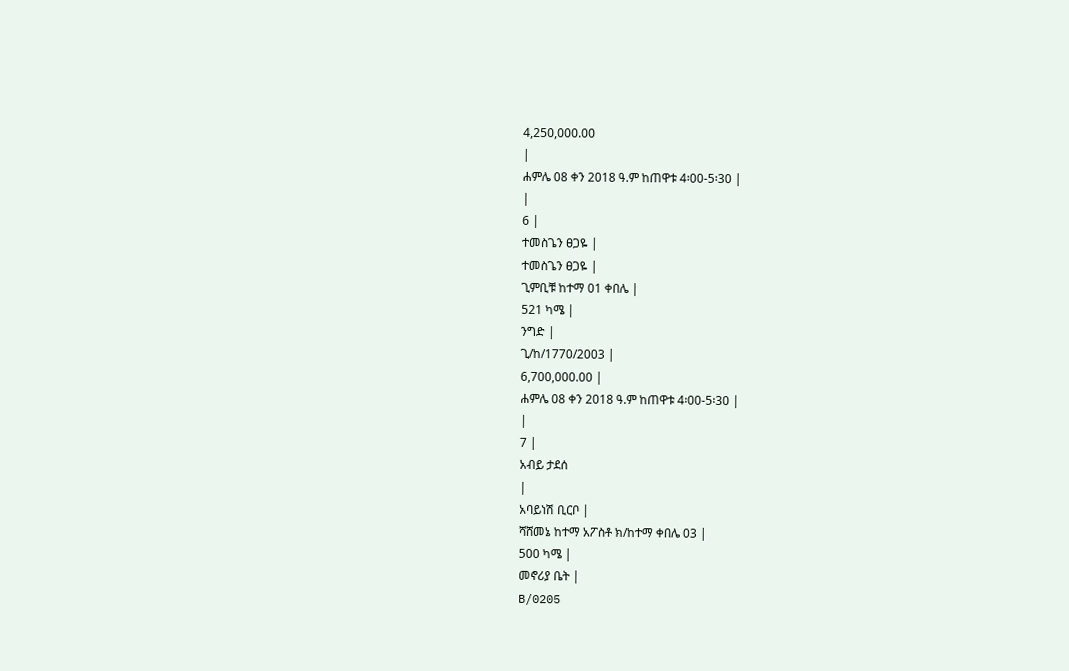4,250,000.00
|
ሐምሌ 08 ቀን 2018 ዓ.ም ከጠዋቱ 4፡00-5፡30 |
|
6 |
ተመስጌን ፀጋዬ |
ተመስጌን ፀጋዬ |
ጊምቢቹ ከተማ 01 ቀበሌ |
521 ካሜ |
ንግድ |
ጊ/ከ/1770/2003 |
6,700,000.00 |
ሐምሌ 08 ቀን 2018 ዓ.ም ከጠዋቱ 4፡00-5፡30 |
|
7 |
አብይ ታደሰ
|
አባይነሽ ቢርቦ |
ሻሸመኔ ከተማ አፖስቶ ክ/ከተማ ቀበሌ 03 |
500 ካሜ |
መኖሪያ ቤት |
B/0205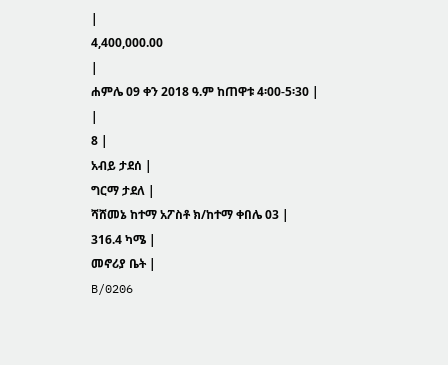|
4,400,000.00
|
ሐምሌ 09 ቀን 2018 ዓ.ም ከጠዋቱ 4፡00-5፡30 |
|
8 |
አብይ ታደሰ |
ግርማ ታደለ |
ሻሸመኔ ከተማ አፖስቶ ክ/ከተማ ቀበሌ 03 |
316.4 ካሜ |
መኖሪያ ቤት |
B/0206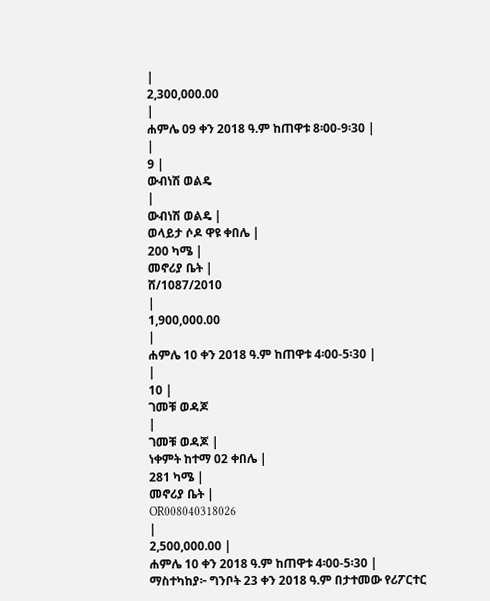|
2,300,000.00
|
ሐምሌ 09 ቀን 2018 ዓ.ም ከጠዋቱ 8፡00-9፡30 |
|
9 |
ውብነሽ ወልዴ
|
ውብነሽ ወልዴ |
ወላይታ ሶዶ ዋዩ ቀበሌ |
200 ካሜ |
መኖሪያ ቤት |
ሸ/1087/2010
|
1,900,000.00
|
ሐምሌ 10 ቀን 2018 ዓ.ም ከጠዋቱ 4፡00-5፡30 |
|
10 |
ገመቹ ወዳጆ
|
ገመቹ ወዳጆ |
ነቀምት ከተማ 02 ቀበሌ |
281 ካሜ |
መኖሪያ ቤት |
OR008040318026
|
2,500,000.00 |
ሐምሌ 10 ቀን 2018 ዓ.ም ከጠዋቱ 4፡00-5፡30 |
ማስተካከያ፦ ግንቦት 23 ቀን 2018 ዓ.ም በታተመው የሪፖርተር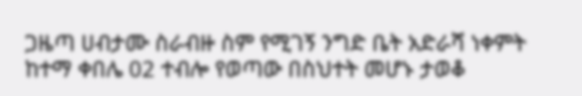ጋዜጣ ሀብታሙ ስራብዙ ስም የሚገኝ ንግድ ቤት አድራሻ ነቀምት ከተማ ቀበሌ 02 ተብሎ የወጣው በስህተት መሆኑ ታወቆ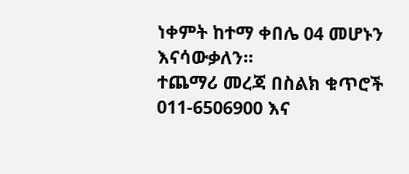ነቀምት ከተማ ቀበሌ 04 መሆኑን እናሳውቃለን።
ተጨማሪ መረጃ በስልክ ቁጥሮች 011-6506900 እና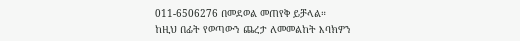011-6506276 በመደወል መጠየቅ ይቻላል።
ከዚህ በፊት የወጣውን ጨረታ ለመመልከት እባክዎን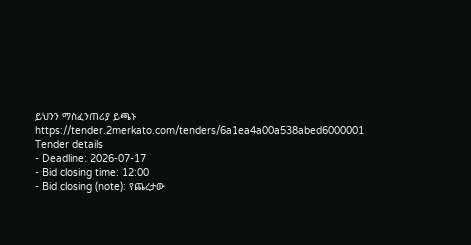ይህንን ማስፈንጠሪያ ይጫኑ
https://tender.2merkato.com/tenders/6a1ea4a00a538abed6000001
Tender details
- Deadline: 2026-07-17
- Bid closing time: 12:00
- Bid closing (note): የጨረታው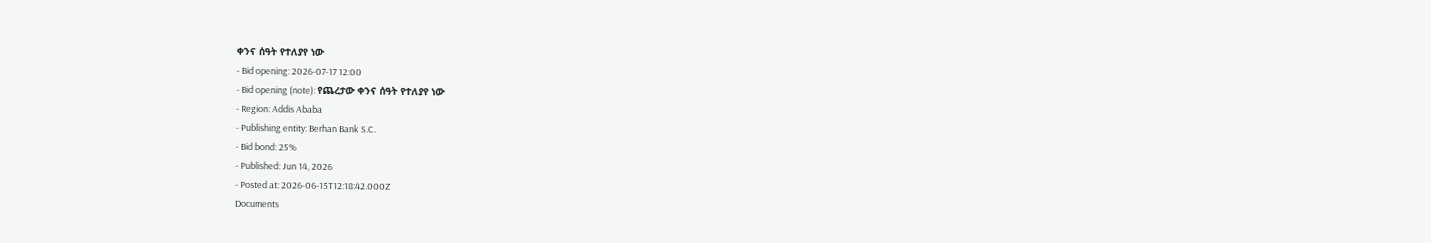ቀንና ሰዓት የተለያየ ነው
- Bid opening: 2026-07-17 12:00
- Bid opening (note): የጨረታው ቀንና ሰዓት የተለያየ ነው
- Region: Addis Ababa
- Publishing entity: Berhan Bank S.C.
- Bid bond: 25%
- Published: Jun 14, 2026
- Posted at: 2026-06-15T12:18:42.000Z
Documents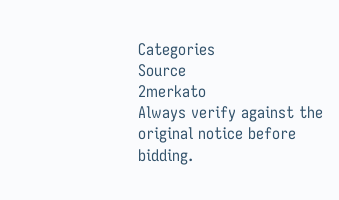Categories
Source
2merkato
Always verify against the original notice before bidding.